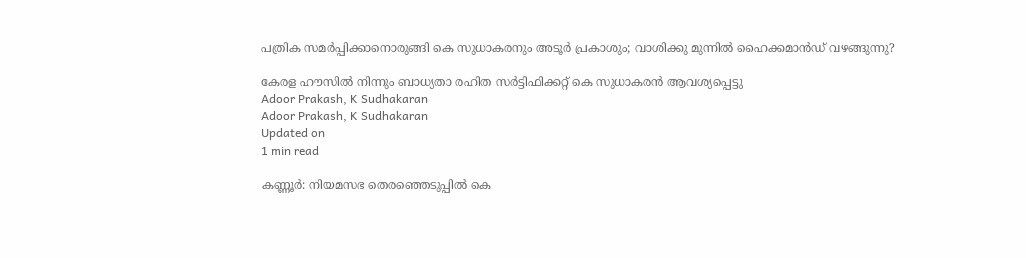പത്രിക സമര്‍പ്പിക്കാനൊരുങ്ങി കെ സുധാകരനും അടൂര്‍ പ്രകാശും; വാശിക്കു മുന്നില്‍ ഹൈക്കമാന്‍ഡ് വഴങ്ങുന്നു?

കേരള ഹൗസില്‍ നിന്നും ബാധ്യതാ രഹിത സര്‍ട്ടിഫിക്കറ്റ് കെ സുധാകരന്‍ ആവശ്യപ്പെട്ടു
Adoor Prakash, K Sudhakaran
Adoor Prakash, K Sudhakaran
Updated on
1 min read

കണ്ണൂര്‍: നിയമസഭ തെരഞ്ഞെടുപ്പില്‍ കെ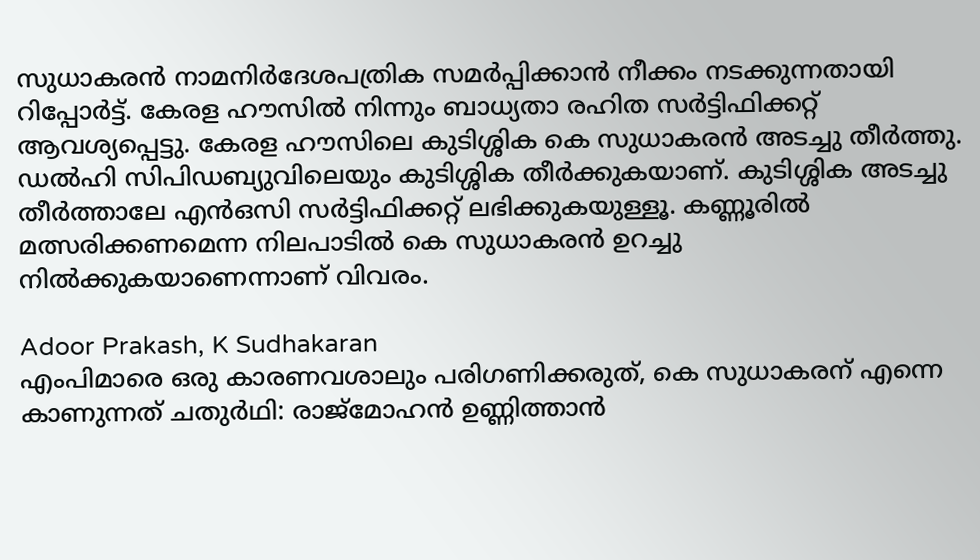സുധാകരന്‍ നാമനിര്‍ദേശപത്രിക സമര്‍പ്പിക്കാന്‍ നീക്കം നടക്കുന്നതായി റിപ്പോർട്ട്. കേരള ഹൗസില്‍ നിന്നും ബാധ്യതാ രഹിത സര്‍ട്ടിഫിക്കറ്റ് ആവശ്യപ്പെട്ടു. കേരള ഹൗസിലെ കുടിശ്ശിക കെ സുധാകരന്‍ അടച്ചു തീര്‍ത്തു. ഡല്‍ഹി സിപിഡബ്യുവിലെയും കുടിശ്ശിക തീര്‍ക്കുകയാണ്. കുടിശ്ശിക അടച്ചു തീര്‍ത്താലേ എന്‍ഒസി സര്‍ട്ടിഫിക്കറ്റ് ലഭിക്കുകയുള്ളൂ. കണ്ണൂരില്‍ മത്സരിക്കണമെന്ന നിലപാടില്‍ കെ സുധാകരന്‍ ഉറച്ചു നില്‍ക്കുകയാണെന്നാണ് വിവരം.

Adoor Prakash, K Sudhakaran
എംപിമാരെ ഒരു കാരണവശാലും പരിഗണിക്കരുത്, കെ സുധാകരന് എന്നെ കാണുന്നത് ചതുര്‍ഥി: രാജ്‌മോഹന്‍ ഉണ്ണിത്താന്‍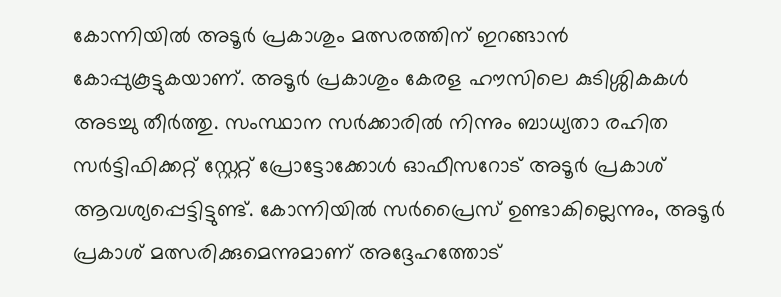കോന്നിയില്‍ അടൂര്‍ പ്രകാശും മത്സരത്തിന് ഇറങ്ങാന്‍ കോപ്പുകൂട്ടുകയാണ്. അടൂര്‍ പ്രകാശും കേരള ഹൗസിലെ കുടിശ്ശികകള്‍ അടച്ചു തീര്‍ത്തു. സംസ്ഥാന സര്‍ക്കാരില്‍ നിന്നും ബാധ്യതാ രഹിത സര്‍ട്ടിഫിക്കറ്റ് സ്റ്റേറ്റ് പ്രോട്ടോക്കോള്‍ ഓഫീസറോട് അടൂര്‍ പ്രകാശ് ആവശ്യപ്പെട്ടിട്ടുണ്ട്. കോന്നിയില്‍ സര്‍പ്രൈസ് ഉണ്ടാകില്ലെന്നും, അടൂര്‍ പ്രകാശ് മത്സരിക്കുമെന്നുമാണ് അദ്ദേഹത്തോട്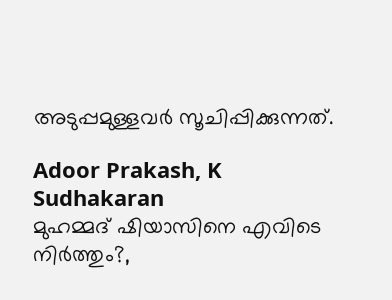അടുപ്പമുള്ളവര്‍ സൂചിപ്പിക്കുന്നത്.

Adoor Prakash, K Sudhakaran
മുഹമ്മദ് ഷിയാസിനെ എവിടെ നിര്‍ത്തും?,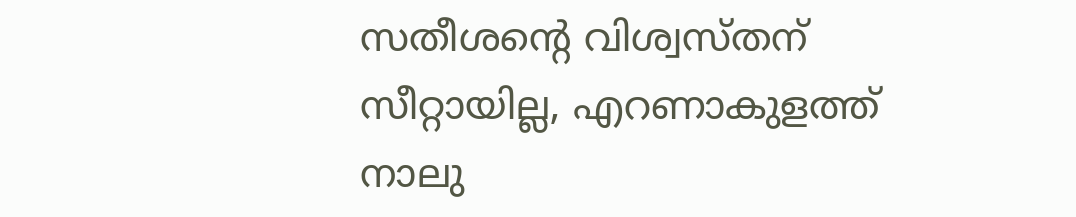സതീശന്‍റെ വിശ്വസ്തന് സീറ്റായില്ല, എറണാകുളത്ത് നാലു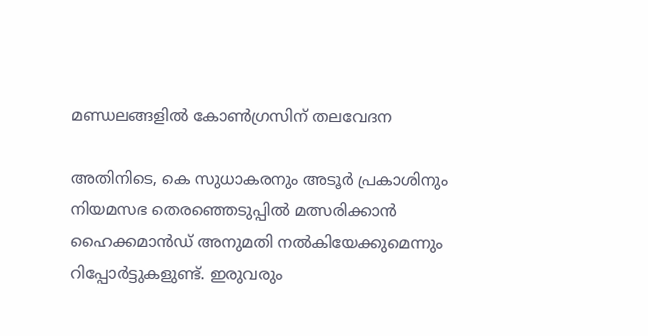മണ്ഡലങ്ങളില്‍ കോണ്‍ഗ്രസിന് തലവേദന

അതിനിടെ, കെ സുധാകരനും അടൂര്‍ പ്രകാശിനും നിയമസഭ തെരഞ്ഞെടുപ്പില്‍ മത്സരിക്കാന്‍ ഹൈക്കമാന്‍ഡ് അനുമതി നല്‍കിയേക്കുമെന്നും റിപ്പോര്‍ട്ടുകളുണ്ട്. ഇരുവരും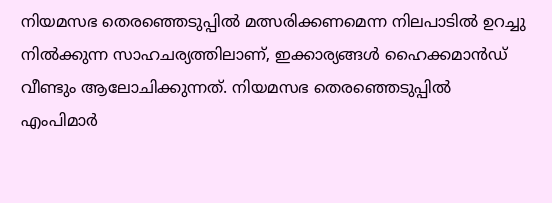നിയമസഭ തെരഞ്ഞെടുപ്പില്‍ മത്സരിക്കണമെന്ന നിലപാടില്‍ ഉറച്ചു നില്‍ക്കുന്ന സാഹചര്യത്തിലാണ്, ഇക്കാര്യങ്ങള്‍ ഹൈക്കമാന്‍ഡ് വീണ്ടും ആലോചിക്കുന്നത്. നിയമസഭ തെരഞ്ഞെടുപ്പില്‍ എംപിമാര്‍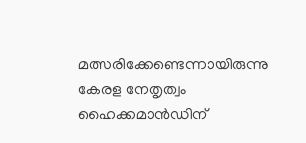മത്സരിക്കേണ്ടെന്നായിരുന്നു കേരള നേതൃത്വം ഹൈക്കമാന്‍ഡിന്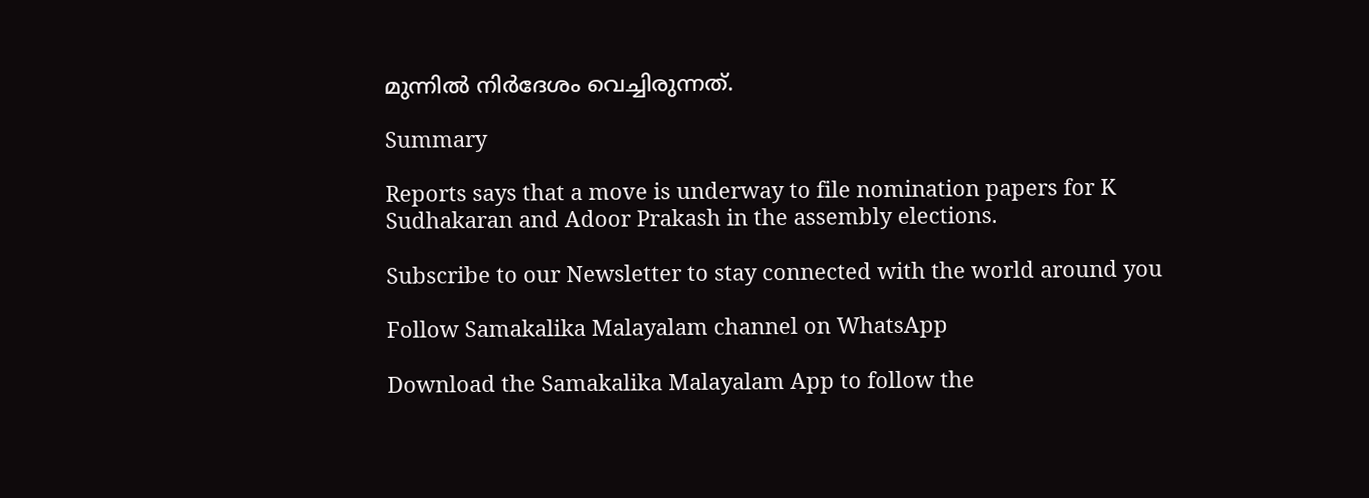മുന്നില്‍ നിര്‍ദേശം വെച്ചിരുന്നത്.

Summary

Reports says that a move is underway to file nomination papers for K Sudhakaran and Adoor Prakash in the assembly elections.

Subscribe to our Newsletter to stay connected with the world around you

Follow Samakalika Malayalam channel on WhatsApp

Download the Samakalika Malayalam App to follow the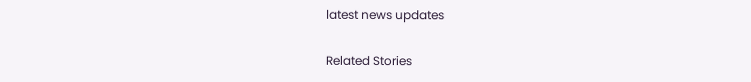latest news updates

Related Stories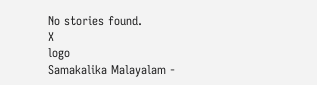No stories found.
X
logo
Samakalika Malayalam -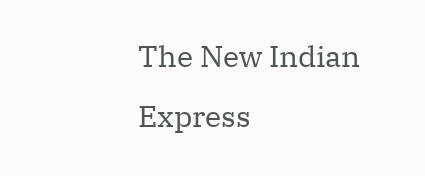The New Indian Express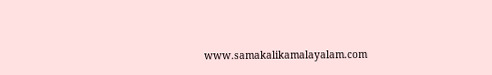www.samakalikamalayalam.com